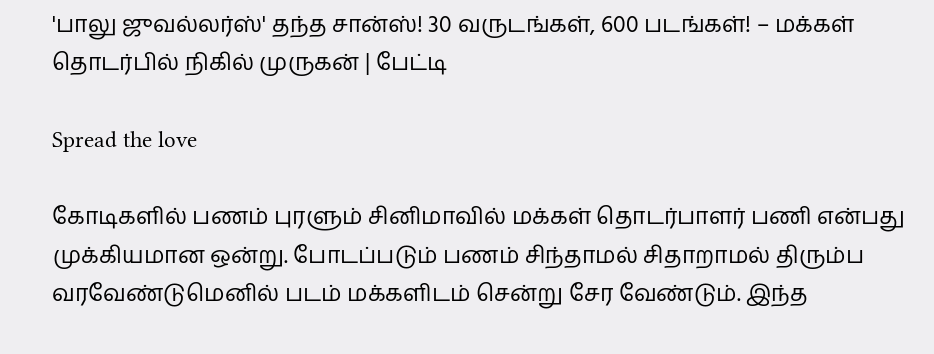'பாலு ஜுவல்லர்ஸ்' தந்த சான்ஸ்! 30 வருடங்கள், 600 படங்கள்! – மக்கள் தொடர்பில் நிகில் முருகன் | பேட்டி

Spread the love

கோடிகளில் பணம் புரளும் சினிமாவில் மக்கள் தொடர்பாளர் பணி என்பது முக்கியமான ஒன்று. போடப்படும் பணம் சிந்தாமல் சிதாறாமல் திரும்ப வரவேண்டுமெனில் படம் மக்களிடம் சென்று சேர வேண்டும். இந்த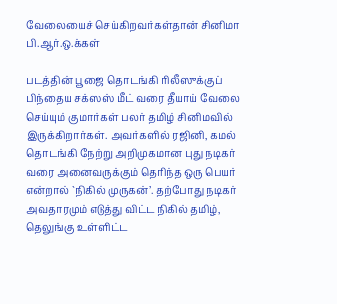வேலையைச் செய்கிறவர்கள்தான் சினிமா பி.ஆர்.ஒ.க்கள்

படத்தின் பூஜை தொடங்கி ரிலீஸுக்குப் பிந்தைய சக்ஸஸ் மீட் வரை தீயாய் வேலை செய்யும் குமார்கள் பலர் தமிழ் சினிமவில் இருக்கிறார்கள். அவர்களில் ரஜினி, கமல் தொடங்கி நேற்று அறிமுகமான புது நடிகர் வரை அனைவருக்கும் தெரிந்த ஒரு பெயர் என்றால் `நிகில் முருகன்’. தற்போது நடிகர் அவதாரமும் எடுத்து விட்ட நிகில் தமிழ், தெலுங்கு உள்ளிட்ட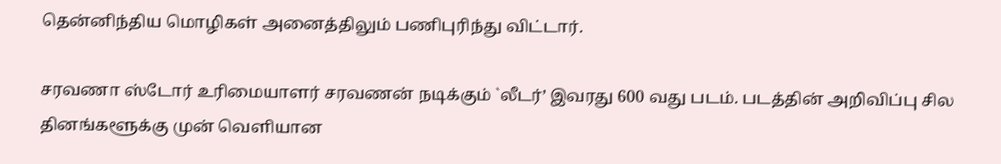தென்னிந்திய மொழிகள் அனைத்திலும் பணிபுரிந்து விட்டார்.

சரவணா ஸ்டோர் உரிமையாளர் சரவணன் நடிக்கும் `லீடர்’ இவரது 600 வது படம். படத்தின் அறிவிப்பு சில தினங்களூக்கு முன் வெளியான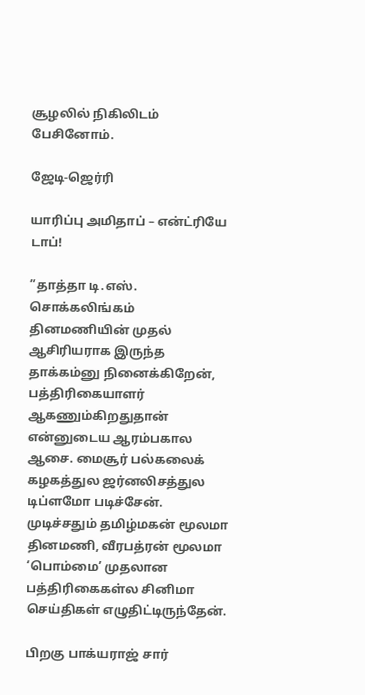சூழலில் நிகிலிடம் பேசினோம்.

ஜேடி-ஜெர்ரி

யாரிப்பு அமிதாப் – என்ட்ரியே டாப்!

”தாத்தா டி.எஸ். சொக்கலிங்கம் தினமணியின் முதல் ஆசிரியராக இருந்த தாக்கம்னு நினைக்கிறேன், பத்திரிகையாளர் ஆகணும்கிறதுதான் என்னுடைய ஆரம்பகால ஆசை. மைசூர் பல்கலைக் கழகத்துல ஜர்னலிசத்துல டிப்ளமோ படிச்சேன். முடிச்சதும் தமிழ்மகன் மூலமா தினமணி, வீரபத்ரன் மூலமா ‘பொம்மை’ முதலான பத்திரிகைகள்ல சினிமா செய்திகள் எழுதிட்டிருந்தேன்.

பிறகு பாக்யராஜ் சார்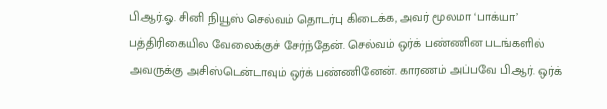பி.ஆர்.ஓ. சினி நியூஸ் செல்வம் தொடர்பு கிடைக்க, அவர் மூலமா ‘பாக்யா’ பத்திரிகையில வேலைக்குச் சேர்ந்தேன். செல்வம் ஒர்க் பண்ணின படங்களில் அவருக்கு அசிஸ்டென்டாவும் ஒர்க் பண்ணினேன். காரணம் அப்பவே பி.ஆர். ஒர்க்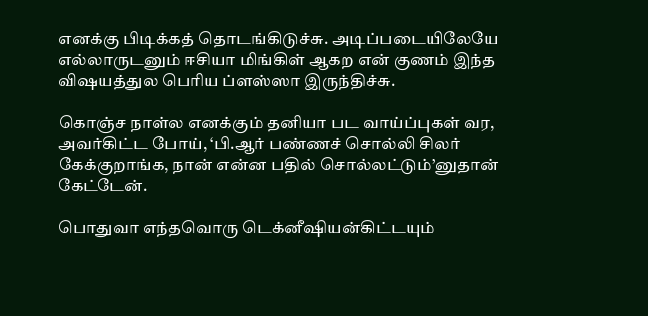எனக்கு பிடிக்கத் தொடங்கிடுச்சு. அடிப்படையிலேயே எல்லாருடனும் ஈசியா மிங்கிள் ஆகற என் குணம் இந்த விஷயத்துல பெரிய ப்ளஸ்ஸா இருந்திச்சு.

கொஞ்ச நாள்ல எனக்கும் தனியா பட வாய்ப்புகள் வர, அவர்கிட்ட போய், ‘பி.ஆர் பண்ணச் சொல்லி சிலர் கேக்குறாங்க‌, நான் என்ன பதில் சொல்லட்டும்’னுதான் கேட்டேன்.

பொதுவா எந்தவொரு டெக்னீஷியன்கிட்டயும்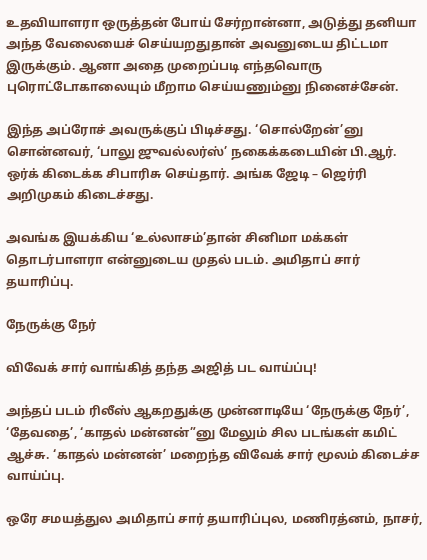உதவியாளரா ஒருத்தன் போய் சேர்றான்னா, அடுத்து தனியா அந்த வேலையைச் செய்யறதுதான் அவனுடைய திட்டமா இருக்கும். ஆனா அதை முறைப்படி எந்தவொரு புரொட்டோகாலையும் மீறாம செய்யணும்னு நினைச்சேன்.

இந்த அப்ரோச் அவருக்குப் பிடிச்சது. ‘சொல்றேன்’னு சொன்னவர், ‘பாலு ஜுவல்லர்ஸ்’ நகைக்கடையின் பி.ஆர். ஒர்க் கிடைக்க சிபாரிசு செய்தார். அங்க ஜேடி – ஜெர்ரி அறிமுகம் கிடைச்சது.

அவங்க இயக்கிய ‘உல்லாசம்’தான் சினிமா மக்கள் தொடர்பாளரா என்னுடைய முதல் படம். அமிதாப் சார் தயாரிப்பு.

நேருக்கு நேர்

விவேக் சார் வாங்கித் தந்த அஜித் பட வாய்ப்பு!

அந்தப் படம் ரிலீஸ் ஆகறதுக்கு முன்னாடியே ‘நேருக்கு நேர்’, ‘தேவதை’, ‘காதல் மன்னன்”னு மேலும் சில படங்கள் கமிட் ஆச்சு. ‘காதல் மன்னன்’ மறைந்த விவேக் சார் மூலம் கிடைச்ச வாய்ப்பு.

ஒரே சமயத்துல அமிதாப் சார் தயாரிப்புல, மணிரத்னம், நாசர்,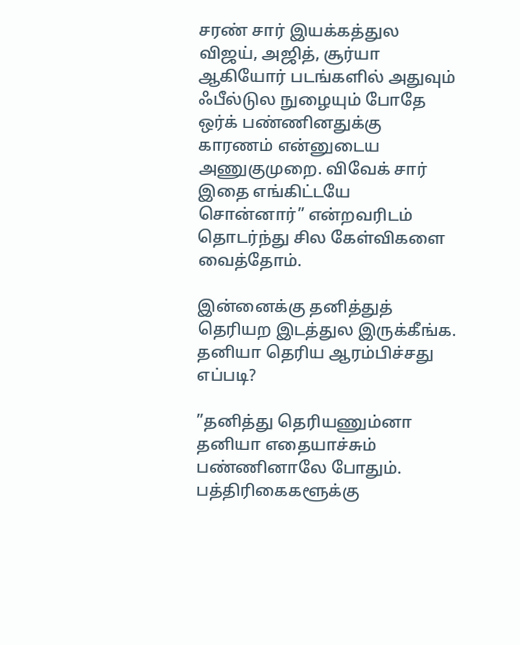சரண் சார் இயக்கத்துல விஜய், அஜித், சூர்யா ஆகியோர் படங்களில் அதுவும் ஃபீல்டுல நுழையும் போதே ஒர்க் பண்ணினதுக்கு காரணம் என்னுடைய அணுகுமுறை. விவேக் சார் இதை எங்கிட்டயே சொன்னார்” என்றவரிடம் தொடர்ந்து சில கேள்விகளை வைத்தோம்.

இன்னைக்கு தனித்துத் தெரியற இடத்துல இருக்கீங்க. தனியா தெரிய ஆரம்பிச்சது எப்படி?

”தனித்து தெரியணும்னா தனியா எதையாச்சும் பண்ணினாலே போதும். பத்திரிகைகளூக்கு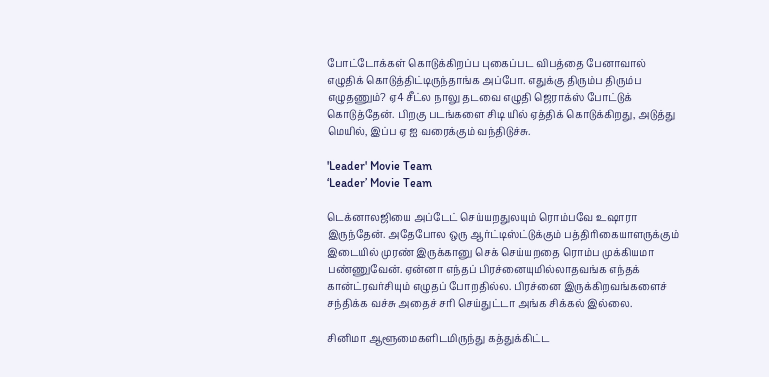போட்டோக்கள் கொடுக்கிறப்ப புகைப்பட விபத்தை பேனாவால் எழுதிக் கொடுத்திட்டிருந்தாங்க அப்போ. எதுக்கு திரும்ப திரும்ப எழுதணும்? ஏ4 சீட்ல நாலு தடவை எழுதி ஜெராக்ஸ் போட்டுக் கொடுத்தேன். பிறகு படங்களை சிடி யில் ஏத்திக் கொடுக்கிறது, அடுத்து மெயில், இப்ப ஏ ஐ வரைக்கும் வந்திடுச்சு.

'Leader' Movie Team
‘Leader’ Movie Team

டெக்னாலஜியை அப்டேட் செய்யறதுலயும் ரொம்பவே உஷாரா இருந்தேன். அதேபோல ஒரு ஆர்ட்டிஸ்ட்டுக்கும் பத்திரிகையாளருக்கும் இடையில் முரண் இருக்கானு செக் செய்யறதை ரொம்ப முக்கியமா பண்ணுவேன். ஏன்னா எந்தப் பிரச்னையுமில்லாதவங்க எந்தக் கான்ட்ரவர்சியும் எழுதப் போறதில்ல. பிரச்னை இருக்கிறவங்களைச் ச‌ந்திக்க வச்சு அதைச் சரி செய்துட்டா அங்க சிக்கல் இல்லை.

சினிமா ஆளூமைகளிடமிருந்து கத்துக்கிட்ட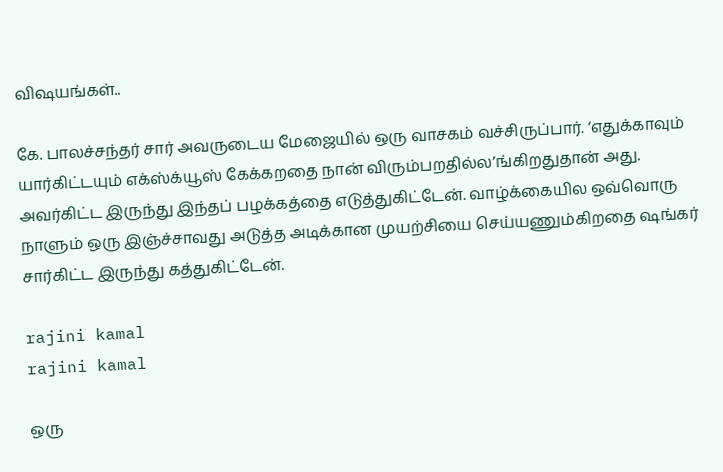விஷயங்கள்..

கே. பாலச்சந்தர் சார் அவருடைய மேஜையில் ஒரு வாசகம் வச்சிருப்பார். ‘எதுக்காவும் யார்கிட்டயும் எக்ஸ்க்யூஸ் கேக்கறதை நான் விரும்பறதில்ல’ங்கிறதுதான் அது. அவர்கிட்ட இருந்து இந்தப் பழக்கத்தை எடுத்துகிட்டேன். வாழ்க்கையில ஒவ்வொரு நாளும் ஒரு இஞ்ச்சாவது அடுத்த அடிக்கான முயற்சியை செய்யணும்கிறதை ஷங்கர் சார்கிட்ட இருந்து கத்துகிட்டேன்.

rajini kamal
rajini kamal

ஒரு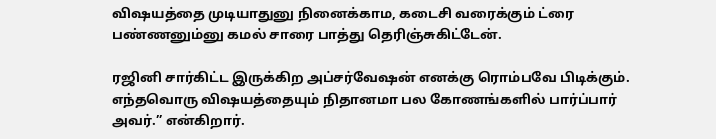விஷயத்தை முடியாதுனு நினைக்காம, கடைசி வரைக்கும் ட்ரை பண்ணனும்னு கமல் சாரை பாத்து தெரிஞ்சுகிட்டேன்.

ரஜினி சார்கிட்ட இருக்கிற அப்சர்வேஷன் எனக்கு ரொம்பவே பிடிக்கும். எந்தவொரு விஷயத்தையும் நிதானமா பல கோணங்களில் பார்ப்பார் அவர்.” என்கிறார்.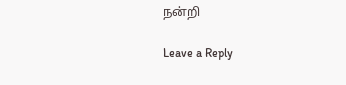நன்றி

Leave a Reply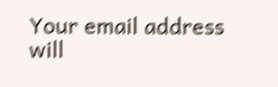Your email address will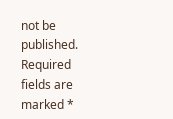not be published. Required fields are marked *